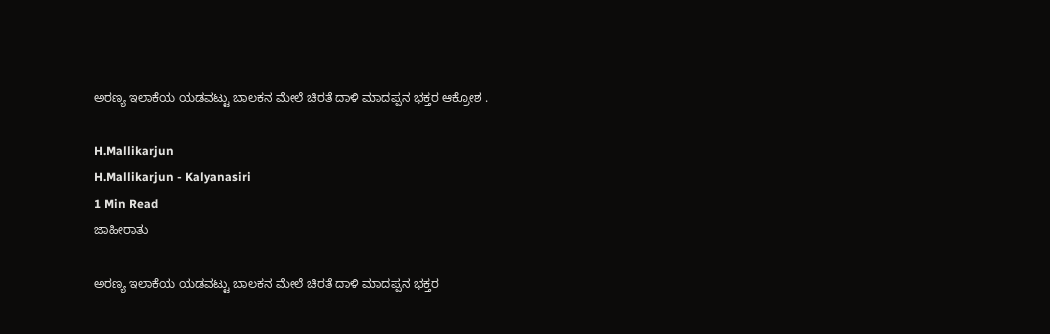ಅರಣ್ಯ ಇಲಾಕೆಯ ಯಡವಟ್ಟು ಬಾಲಕನ ಮೇಲೆ ಚಿರತೆ ದಾಳಿ ಮಾದಪ್ಪನ ಭಕ್ತರ ಆಕ್ರೋಶ .

H.Mallikarjun
H.Mallikarjun - Kalyanasiri
1 Min Read
ಜಾಹೀರಾತು

ಅರಣ್ಯ ಇಲಾಕೆಯ ಯಡವಟ್ಟು ಬಾಲಕನ ಮೇಲೆ ಚಿರತೆ ದಾಳಿ ಮಾದಪ್ಪನ ಭಕ್ತರ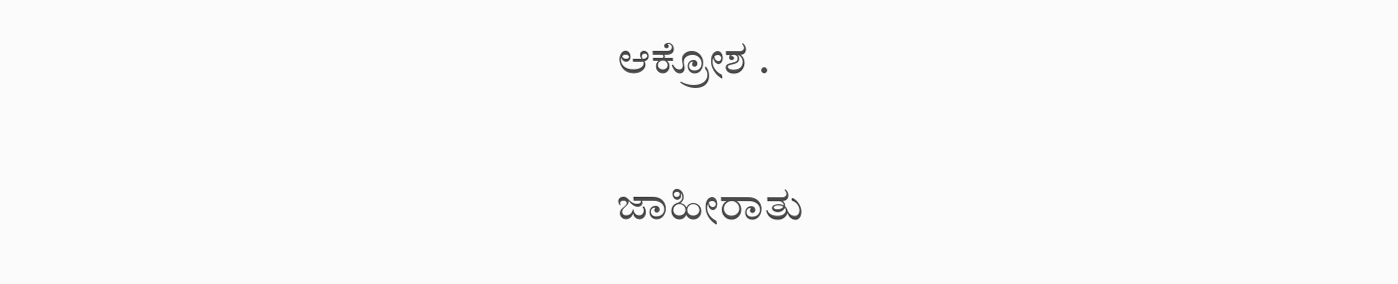ಆಕ್ರೋಶ .

ಜಾಹೀರಾತು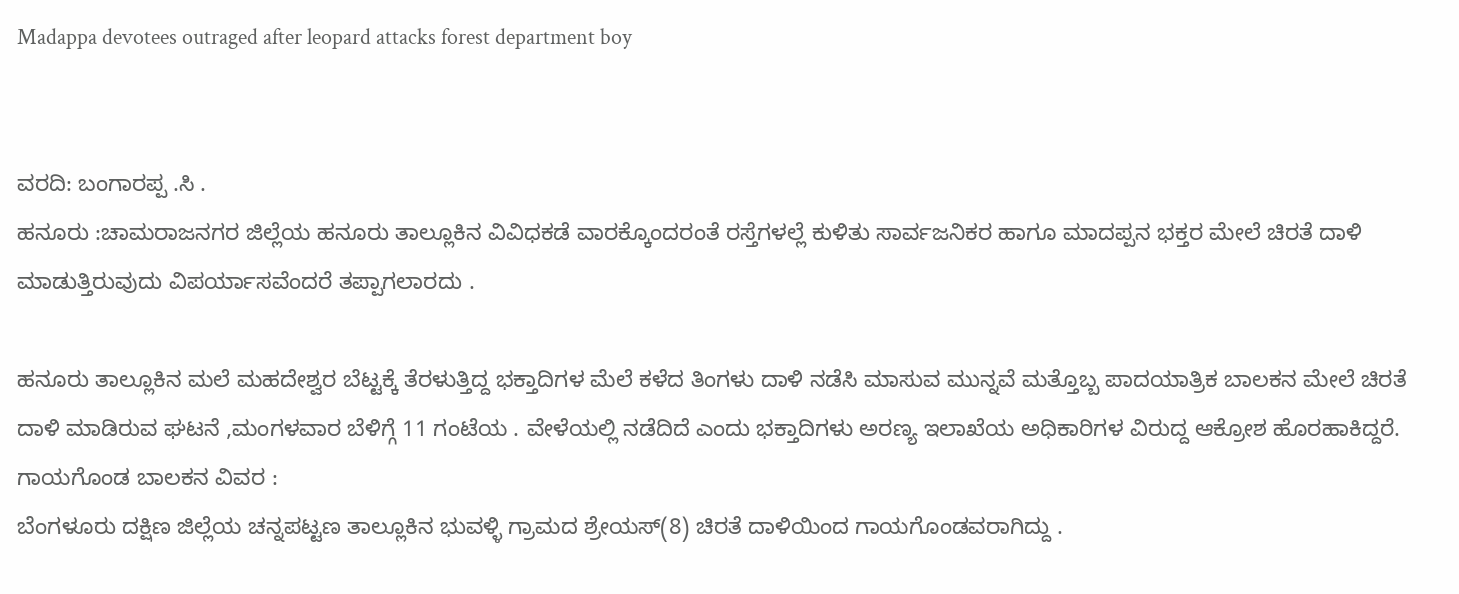Madappa devotees outraged after leopard attacks forest department boy


ವರದಿ: ಬಂಗಾರಪ್ಪ .ಸಿ .
ಹನೂರು :ಚಾಮರಾಜನಗರ ಜಿಲ್ಲೆಯ ಹನೂರು ತಾಲ್ಲೂಕಿನ ವಿವಿಧಕಡೆ ವಾರಕ್ಕೊಂದರಂತೆ ರಸ್ತೆಗಳಲ್ಲೆ ಕುಳಿತು ಸಾರ್ವಜನಿಕರ ಹಾಗೂ ಮಾದಪ್ಪನ ಭಕ್ತರ ಮೇಲೆ ಚಿರತೆ ದಾಳಿ ಮಾಡುತ್ತಿರುವುದು ವಿಪರ್ಯಾಸವೆಂದರೆ ತಪ್ಪಾಗಲಾರದು .

ಹನೂರು ತಾಲ್ಲೂಕಿನ ಮಲೆ ಮಹದೇಶ್ವರ ಬೆಟ್ಟಕ್ಕೆ ತೆರಳುತ್ತಿದ್ದ ಭಕ್ತಾದಿಗಳ ಮೆಲೆ ಕಳೆದ ತಿಂಗಳು ದಾಳಿ ನಡೆಸಿ ಮಾಸುವ ಮುನ್ನವೆ ಮತ್ತೊಬ್ಬ ಪಾದಯಾತ್ರಿಕ ಬಾಲಕನ ಮೇಲೆ ಚಿರತೆ ದಾಳಿ ಮಾಡಿರುವ ಘಟನೆ ,ಮಂಗಳವಾರ ಬೆಳಿಗ್ಗೆ 11 ಗಂಟೆಯ . ವೇಳೆಯಲ್ಲಿ ನಡೆದಿದೆ ಎಂದು ಭಕ್ತಾದಿಗಳು ಅರಣ್ಯ ಇಲಾಖೆಯ ಅಧಿಕಾರಿಗಳ ವಿರುದ್ದ ಆಕ್ರೋಶ ಹೊರಹಾಕಿದ್ದರೆ.
ಗಾಯಗೊಂಡ ಬಾಲಕನ ವಿವರ :
ಬೆಂಗಳೂರು ದಕ್ಷಿಣ ಜಿಲ್ಲೆಯ ಚನ್ನಪಟ್ಟಣ ತಾಲ್ಲೂಕಿನ ಭುವಳ್ಳಿ ಗ್ರಾಮದ ಶ್ರೇಯಸ್(8) ಚಿರತೆ ದಾಳಿಯಿಂದ ಗಾಯಗೊಂಡವರಾಗಿದ್ದು .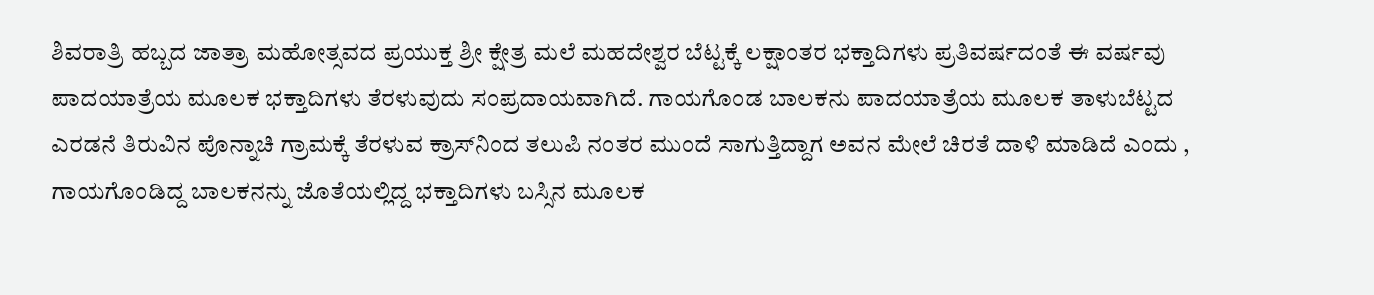ಶಿವರಾತ್ರಿ ಹಬ್ಬದ ಜಾತ್ರಾ ಮಹೋತ್ಸವದ ಪ್ರಯುಕ್ತ ಶ್ರೀ ಕ್ಷೇತ್ರ ಮಲೆ ಮಹದೇಶ್ವರ ಬೆಟ್ಟಕ್ಕೆ ಲಕ್ಷಾಂತರ ಭಕ್ತಾದಿಗಳು ಪ್ರತಿವರ್ಷದಂತೆ ಈ ವರ್ಷವು ಪಾದಯಾತ್ರೆಯ ಮೂಲಕ ಭಕ್ತಾದಿಗಳು ತೆರಳುವುದು ಸಂಪ್ರದಾಯವಾಗಿದೆ. ಗಾಯಗೊಂಡ ಬಾಲಕನು ಪಾದಯಾತ್ರೆಯ ಮೂಲಕ ತಾಳುಬೆಟ್ಟದ ಎರಡನೆ ತಿರುವಿನ ಪೊನ್ನಾಚಿ ಗ್ರಾಮಕ್ಕೆ ತೆರಳುವ ಕ್ರಾಸ್‌ನಿಂದ ತಲುಪಿ ನಂತರ ಮುಂದೆ ಸಾಗುತ್ತಿದ್ದಾಗ ಅವನ ಮೇಲೆ ಚಿರತೆ ದಾಳಿ ಮಾಡಿದೆ ಎಂದು ,
ಗಾಯಗೊಂಡಿದ್ದ ಬಾಲಕನನ್ನು ಜೊತೆಯಲ್ಲಿದ್ದ ಭಕ್ತಾದಿಗಳು ಬಸ್ಸಿನ ಮೂಲಕ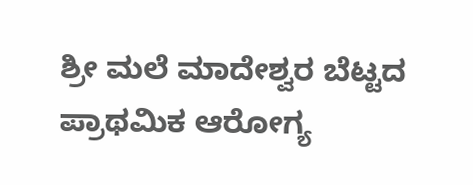ಶ್ರೀ ಮಲೆ ಮಾದೇಶ್ವರ ಬೆಟ್ಟದ ಪ್ರಾಥಮಿಕ ಆರೋಗ್ಯ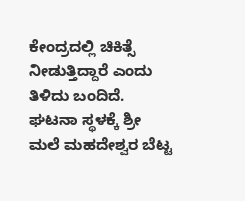ಕೇಂದ್ರದಲ್ಲಿ ಚಿಕಿತ್ಸೆ ನೀಡುತ್ತಿದ್ದಾರೆ ಎಂದು ತಿಳಿದು ಬಂದಿದೆ.
ಘಟನಾ ಸ್ಥಳಕ್ಕೆ ಶ್ರೀ ಮಲೆ ಮಹದೇಶ್ವರ ಬೆಟ್ಟ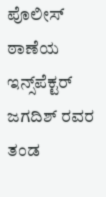ಪೊಲೀಸ್ ಠಾಣೆಯ ಇನ್ಸ್‌ಪೆಕ್ಟ‌ರ್ ಜಗದಿಶ್ ರವರ ತಂಡ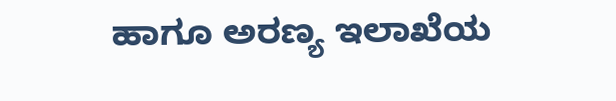ಹಾಗೂ ಅರಣ್ಯ ಇಲಾಖೆಯ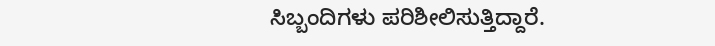ಸಿಬ್ಬಂದಿಗಳು ಪರಿಶೀಲಿಸುತ್ತಿದ್ದಾರೆ.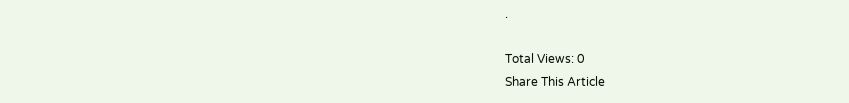.

Total Views: 0
Share This Article